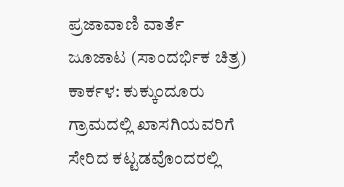ಪ್ರಜಾವಾಣಿ ವಾರ್ತೆ
ಜೂಜಾಟ (ಸಾಂದರ್ಭಿಕ ಚಿತ್ರ)
ಕಾರ್ಕಳ: ಕುಕ್ಕುಂದೂರು ಗ್ರಾಮದಲ್ಲಿ ಖಾಸಗಿಯವರಿಗೆ ಸೇರಿದ ಕಟ್ಟಡವೊಂದರಲ್ಲಿ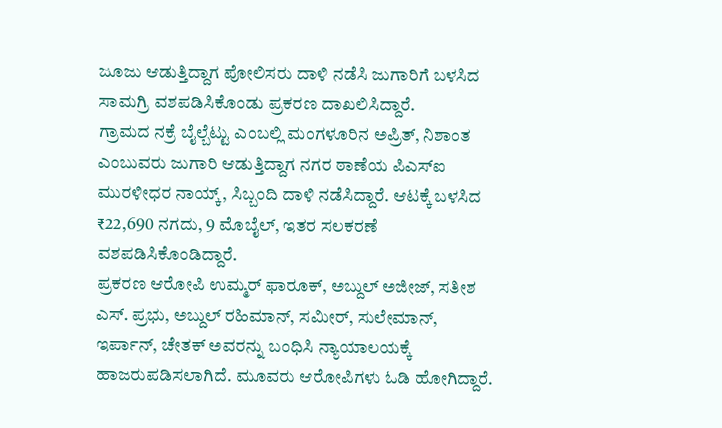ಜೂಜು ಆಡುತ್ತಿದ್ದಾಗ ಪೋಲಿಸರು ದಾಳಿ ನಡೆಸಿ ಜುಗಾರಿಗೆ ಬಳಸಿದ ಸಾಮಗ್ರಿ ವಶಪಡಿಸಿಕೊಂಡು ಪ್ರಕರಣ ದಾಖಲಿಸಿದ್ದಾರೆ.
ಗ್ರಾಮದ ನಕ್ರೆ ಬೈಲ್ಬೆಟ್ಟು ಎಂಬಲ್ಲಿ ಮಂಗಳೂರಿನ ಅಪ್ರಿತ್, ನಿಶಾಂತ ಎಂಬುವರು ಜುಗಾರಿ ಆಡುತ್ತಿದ್ದಾಗ ನಗರ ಠಾಣೆಯ ಪಿಎಸ್ಐ ಮುರಳೀಧರ ನಾಯ್ಕ್, ಸಿಬ್ಬಂದಿ ದಾಳಿ ನಡೆಸಿದ್ದಾರೆ. ಆಟಕ್ಕೆ ಬಳಸಿದ ₹22,690 ನಗದು, 9 ಮೊಬೈಲ್, ಇತರ ಸಲಕರಣೆ ವಶಪಡಿಸಿಕೊಂಡಿದ್ದಾರೆ.
ಪ್ರಕರಣ ಆರೋಪಿ ಉಮ್ಮರ್ ಫಾರೂಕ್, ಅಬ್ದುಲ್ ಅಜೀಜ್, ಸತೀಶ ಎಸ್. ಪ್ರಭು, ಅಬ್ದುಲ್ ರಹಿಮಾನ್, ಸಮೀರ್, ಸುಲೇಮಾನ್, ಇರ್ಪಾನ್, ಚೇತಕ್ ಅವರನ್ನು ಬಂಧಿಸಿ ನ್ಯಾಯಾಲಯಕ್ಕೆ ಹಾಜರುಪಡಿಸಲಾಗಿದೆ. ಮೂವರು ಆರೋಪಿಗಳು ಓಡಿ ಹೋಗಿದ್ದಾರೆ.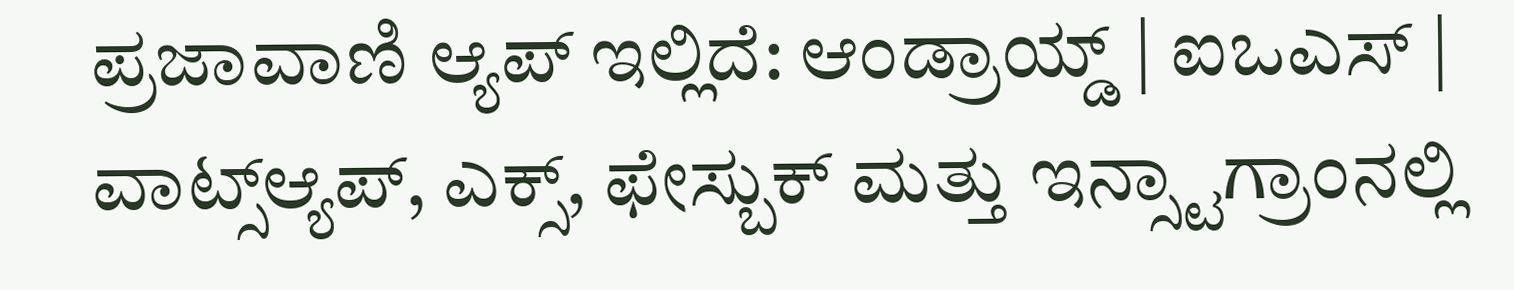ಪ್ರಜಾವಾಣಿ ಆ್ಯಪ್ ಇಲ್ಲಿದೆ: ಆಂಡ್ರಾಯ್ಡ್ | ಐಒಎಸ್ | ವಾಟ್ಸ್ಆ್ಯಪ್, ಎಕ್ಸ್, ಫೇಸ್ಬುಕ್ ಮತ್ತು ಇನ್ಸ್ಟಾಗ್ರಾಂನಲ್ಲಿ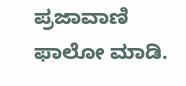ಪ್ರಜಾವಾಣಿ ಫಾಲೋ ಮಾಡಿ.